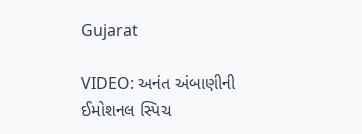Gujarat

VIDEO: અનંત અંબાણીની ઈમોશનલ સ્પિચ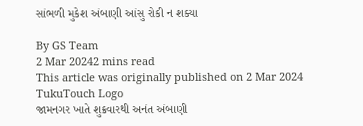સાંભળી મુકેશ અંબાણી આંસુ રોકી ન શક્યા

By GS Team
2 Mar 20242 mins read
This article was originally published on 2 Mar 2024
TukuTouch Logo
જામનગર ખાતે શુક્રવારથી અનંત અંબાણી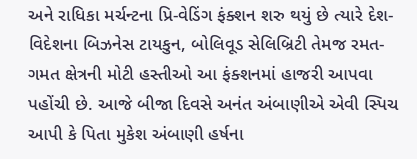અને રાધિકા મર્ચન્ટના પ્રિ-વેડિંગ ફંક્શન શરુ થયું છે ત્યારે દેશ-વિદેશના બિઝનેસ ટાયકુન, બોલિવૂડ સેલિબ્રિટી તેમજ રમત-ગમત ક્ષેત્રની મોટી હસ્તીઓ આ ફંક્શનમાં હાજરી આપવા પહોંચી છે. આજે બીજા દિવસે અનંત અંબાણીએ એવી સ્પિચ આપી કે પિતા મુકેશ અંબાણી હર્ષના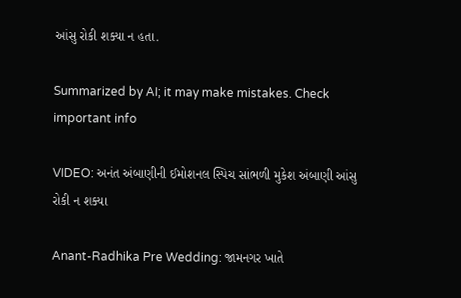આંસુ રોકી શક્યા ન હતા.

Summarized by AI; it may make mistakes. Check important info

VIDEO: અનંત અંબાણીની ઈમોશનલ સ્પિચ સાંભળી મુકેશ અંબાણી આંસુ રોકી ન શક્યા

Anant-Radhika Pre Wedding: જામનગર ખાતે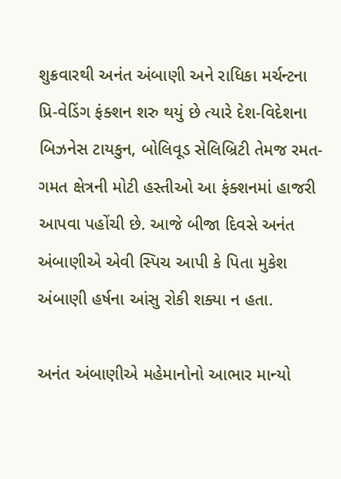શુક્રવારથી અનંત અંબાણી અને રાધિકા મર્ચન્ટના પ્રિ-વેડિંગ ફંક્શન શરુ થયું છે ત્યારે દેશ-વિદેશના બિઝનેસ ટાયકુન, બોલિવૂડ સેલિબ્રિટી તેમજ રમત-ગમત ક્ષેત્રની મોટી હસ્તીઓ આ ફંક્શનમાં હાજરી આપવા પહોંચી છે. આજે બીજા દિવસે અનંત અંબાણીએ એવી સ્પિચ આપી કે પિતા મુકેશ અંબાણી હર્ષના આંસુ રોકી શક્યા ન હતા.

અનંત અંબાણીએ મહેમાનોનો આભાર માન્યો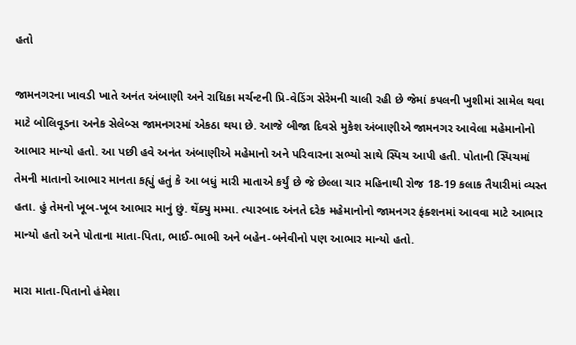હતો

જામનગરના ખાવડી ખાતે અનંત અંબાણી અને રાધિકા મર્ચન્ટની પ્રિ-વેડિંગ સેરેમની ચાલી રહી છે જેમાં કપલની ખુશીમાં સામેલ થવા માટે બોલિવૂડના અનેક સેલેબ્સ જામનગરમાં એકઠા થયા છે. આજે બીજા દિવસે મુકેશ અંબાણીએ જામનગર આવેલા મહેમાનોનો આભાર માન્યો હતો. આ પછી હવે અનંત અંબાણીએ મહેમાનો અને પરિવારના સભ્યો સાથે સ્પિચ આપી હતી. પોતાની સ્પિચમાં તેમની માતાનો આભાર માનતા કહ્યું હતું કે આ બધું મારી માતાએ કર્યું છે જે છેલ્લા ચાર મહિનાથી રોજ 18-19 કલાક તૈયારીમાં વ્યસ્ત હતા. હું તેમનો ખૂબ-ખૂબ આભાર માનું છું. થેંક્યુ મમ્મા. ત્યારબાદ અંનતે દરેક મહેમાનોનો જામનગર ફંક્શનમાં આવવા માટે આભાર માન્યો હતો અને પોતાના માતા-પિતા, ભાઈ-ભાભી અને બહેન-બનેવીનો પણ આભાર માન્યો હતો.

મારા માતા-પિતાનો હંમેશા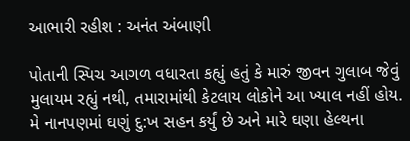આભારી રહીશ : અનંત અંબાણી

પોતાની સ્પિચ આગળ વધારતા કહ્યું હતું કે મારું જીવન ગુલાબ જેવું મુલાયમ રહ્યું નથી, તમારામાંથી કેટલાય લોકોને આ ખ્યાલ નહીં હોય. મે નાનપણમાં ઘણું દુ:ખ સહન કર્યું છે અને મારે ઘણા હેલ્થના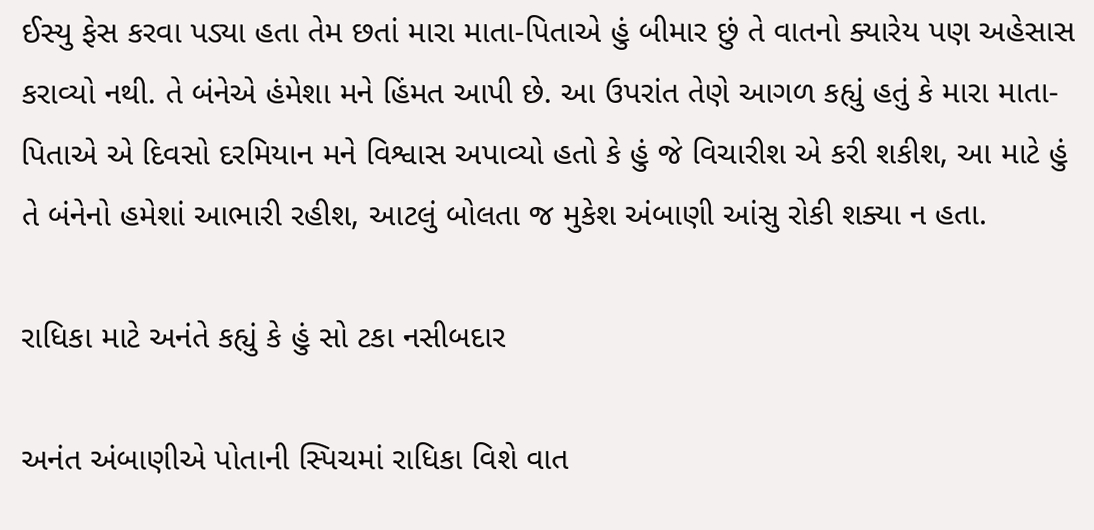ઈસ્યુ ફેસ કરવા પડ્યા હતા તેમ છતાં મારા માતા-પિતાએ હું બીમાર છું તે વાતનો ક્યારેય પણ અહેસાસ કરાવ્યો નથી. તે બંનેએ હંમેશા મને હિંમત આપી છે. આ ઉપરાંત તેણે આગળ કહ્યું હતું કે મારા માતા-પિતાએ એ દિવસો દરમિયાન મને વિશ્વાસ અપાવ્યો હતો કે હું જે વિચારીશ એ કરી શકીશ, આ માટે હું તે બંનેનો હમેશાં આભારી રહીશ, આટલું બોલતા જ મુકેશ અંબાણી આંસુ રોકી શક્યા ન હતા.

રાધિકા માટે અનંતે કહ્યું કે હું સો ટકા નસીબદાર

અનંત અંબાણીએ પોતાની સ્પિચમાં રાધિકા વિશે વાત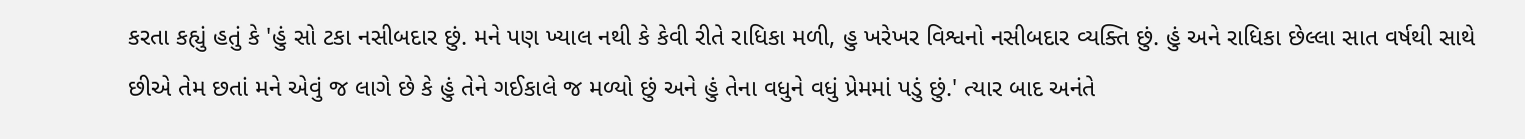કરતા કહ્યું હતું કે 'હું સો ટકા નસીબદાર છું. મને પણ ખ્યાલ નથી કે કેવી રીતે રાધિકા મળી, હુ ખરેખર વિશ્વનો નસીબદાર વ્યક્તિ છું. હું અને રાધિકા છેલ્લા સાત વર્ષથી સાથે છીએ તેમ છતાં મને એવું જ લાગે છે કે હું તેને ગઈકાલે જ મળ્યો છું અને હું તેના વધુને વધું પ્રેમમાં પડું છું.' ત્યાર બાદ અનંતે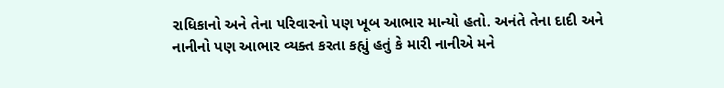રાધિકાનો અને તેના પરિવારનો પણ ખૂબ આભાર માન્યો હતો. અનંતે તેના દાદી અને નાનીનો પણ આભાર વ્યક્ત કરતા કહ્યું હતું કે મારી નાનીએ મને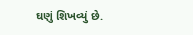ઘણું શિખવ્યું છે.